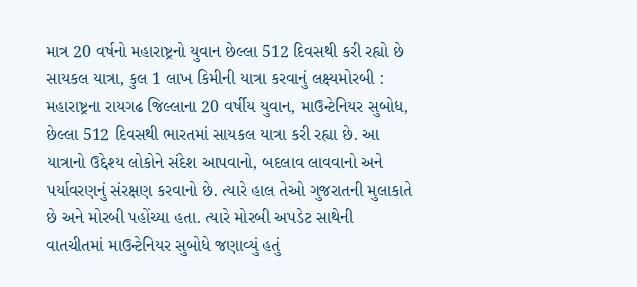માત્ર 20 વર્ષનો મહારાષ્ટ્રનો યુવાન છેલ્લા 512 દિવસથી કરી રહ્યો છે સાયકલ યાત્રા, કુલ 1 લાખ કિમીની યાત્રા કરવાનું લક્ષ્યમોરબી : મહારાષ્ટ્રના રાયગઢ જિલ્લાના 20 વર્ષીય યુવાન, માઉન્ટેનિયર સુબોધ, છેલ્લા 512 દિવસથી ભારતમાં સાયકલ યાત્રા કરી રહ્યા છે. આ યાત્રાનો ઉદ્દેશ્ય લોકોને સંદેશ આપવાનો, બદલાવ લાવવાનો અને પર્યાવરણનું સંરક્ષણ કરવાનો છે. ત્યારે હાલ તેઓ ગુજરાતની મુલાકાતે છે અને મોરબી પહોંચ્યા હતા. ત્યારે મોરબી અપડેટ સાથેની વાતચીતમાં માઉન્ટેનિયર સુબોધે જણાવ્યું હતું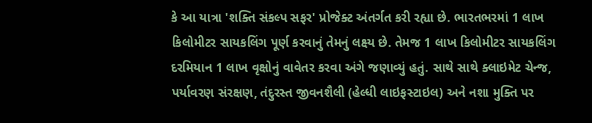કે આ યાત્રા 'શક્તિ સંકલ્પ સફર' પ્રોજેક્ટ અંતર્ગત કરી રહ્યા છે. ભારતભરમાં 1 લાખ કિલોમીટર સાયકલિંગ પૂર્ણ કરવાનું તેમનું લક્ષ્ય છે. તેમજ 1 લાખ કિલોમીટર સાયકલિંગ દરમિયાન 1 લાખ વૃક્ષોનું વાવેતર કરવા અંગે જણાવ્યું હતું. સાથે સાથે ક્લાઇમેટ ચેન્જ, પર્યાવરણ સંરક્ષણ, તંદુરસ્ત જીવનશૈલી (હેલ્ધી લાઇફસ્ટાઇલ) અને નશા મુક્તિ પર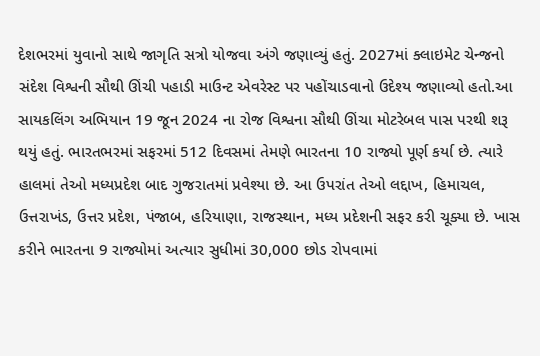દેશભરમાં યુવાનો સાથે જાગૃતિ સત્રો યોજવા અંગે જણાવ્યું હતું. 2027માં ક્લાઇમેટ ચેન્જનો સંદેશ વિશ્વની સૌથી ઊંચી પહાડી માઉન્ટ એવરેસ્ટ પર પહોંચાડવાનો ઉદેશ્ય જણાવ્યો હતો.આ સાયકલિંગ અભિયાન 19 જૂન 2024 ના રોજ વિશ્વના સૌથી ઊંચા મોટરેબલ પાસ પરથી શરૂ થયું હતું. ભારતભરમાં સફરમાં 512 દિવસમાં તેમણે ભારતના 10 રાજ્યો પૂર્ણ કર્યા છે. ત્યારે હાલમાં તેઓ મધ્યપ્રદેશ બાદ ગુજરાતમાં પ્રવેશ્યા છે. આ ઉપરાંત તેઓ લદ્દાખ, હિમાચલ, ઉત્તરાખંડ, ઉત્તર પ્રદેશ, પંજાબ, હરિયાણા, રાજસ્થાન, મધ્ય પ્રદેશની સફર કરી ચૂક્યા છે. ખાસ કરીને ભારતના 9 રાજ્યોમાં અત્યાર સુધીમાં 30,000 છોડ રોપવામાં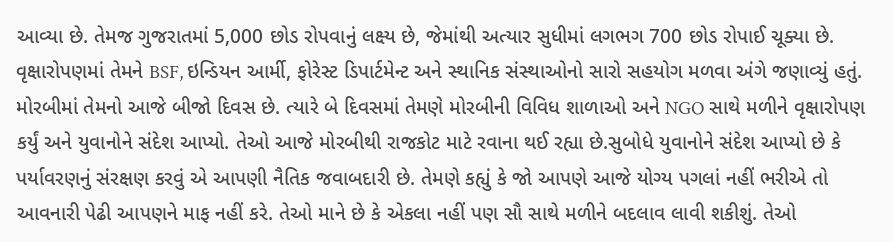આવ્યા છે. તેમજ ગુજરાતમાં 5,000 છોડ રોપવાનું લક્ષ્ય છે, જેમાંથી અત્યાર સુધીમાં લગભગ 700 છોડ રોપાઈ ચૂક્યા છે. વૃક્ષારોપણમાં તેમને BSF, ઇન્ડિયન આર્મી, ફોરેસ્ટ ડિપાર્ટમેન્ટ અને સ્થાનિક સંસ્થાઓનો સારો સહયોગ મળવા અંગે જણાવ્યું હતું. મોરબીમાં તેમનો આજે બીજો દિવસ છે. ત્યારે બે દિવસમાં તેમણે મોરબીની વિવિધ શાળાઓ અને NGO સાથે મળીને વૃક્ષારોપણ કર્યું અને યુવાનોને સંદેશ આપ્યો. તેઓ આજે મોરબીથી રાજકોટ માટે રવાના થઈ રહ્યા છે.સુબોધે યુવાનોને સંદેશ આપ્યો છે કે પર્યાવરણનું સંરક્ષણ કરવું એ આપણી નૈતિક જવાબદારી છે. તેમણે કહ્યું કે જો આપણે આજે યોગ્ય પગલાં નહીં ભરીએ તો આવનારી પેઢી આપણને માફ નહીં કરે. તેઓ માને છે કે એકલા નહીં પણ સૌ સાથે મળીને બદલાવ લાવી શકીશું. તેઓ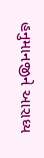હનુમાનજીને આરાધ્ય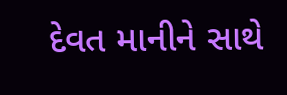દેવત માનીને સાથે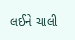લઈને ચાલી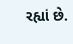રહ્યાં છે.